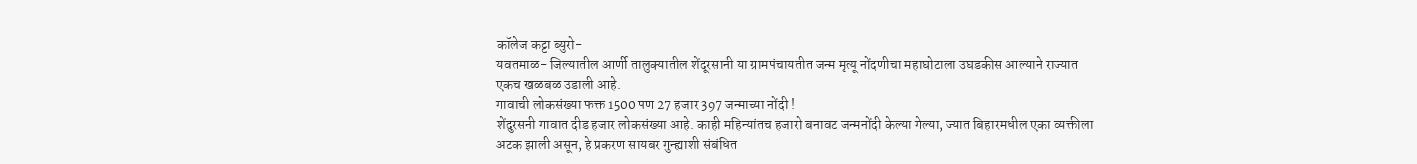कॉलेज कट्टा ब्युरो-
यवतमाळ- जिल्यातील आर्णी तालुक्यातील शेंदूरसानी या ग्रामपंचायतीत जन्म मृत्यू नोंदणीचा महाघोटाला उघडकीस आल्याने राज्यात एकच खळबळ उडाली आहे.
गावाची लोकसंख्या फक्त 1500 पण 27 हजार 397 जन्माच्या नोंदी !
शेंदुरसनी गावात दीड हजार लोकसंख्या आहे. काही महिन्यांतच हजारो बनावट जन्मनोंदी केल्या गेल्या, ज्यात बिहारमधील एका व्यक्तीला अटक झाली असून, हे प्रकरण सायबर गुन्ह्याशी संबंधित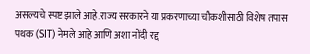असल्यचे स्पष्ट झाले आहे.राज्य सरकारने या प्रकरणाच्या चौकशीसाठी विशेष तपास पथक (SIT) नेमले आहे आणि अशा नोंदी रद्द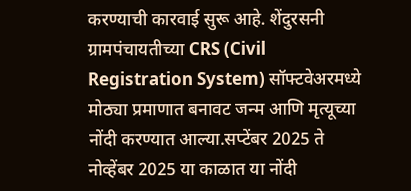करण्याची कारवाई सुरू आहे. शेंदुरसनी ग्रामपंचायतीच्या CRS (Civil Registration System) सॉफ्टवेअरमध्ये मोठ्या प्रमाणात बनावट जन्म आणि मृत्यूच्या नोंदी करण्यात आल्या.सप्टेंबर 2025 ते नोव्हेंबर 2025 या काळात या नोंदी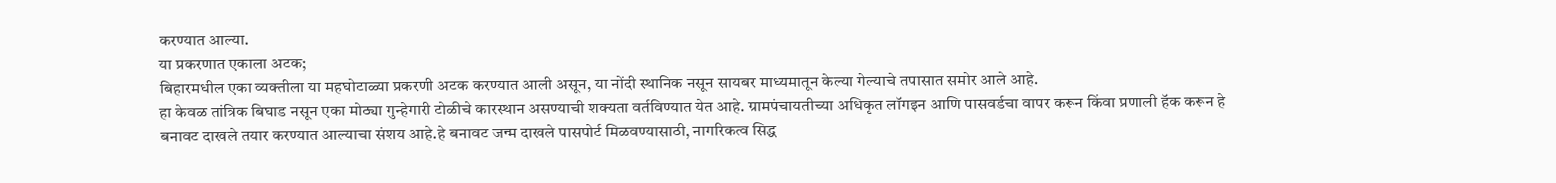करण्यात आल्या.
या प्रकरणात एकाला अटक;
बिहारमधील एका व्यक्तीला या महघोटाळ्या प्रकरणी अटक करण्यात आली असून, या नोंदी स्थानिक नसून सायबर माध्यमातून केल्या गेल्याचे तपासात समोर आले आहे.
हा केवळ तांत्रिक बिघाड नसून एका मोठ्या गुन्हेगारी टोळीचे कारस्थान असण्याची शक्यता वर्तविण्यात येत आहे. ग्रामपंचायतीच्या अधिकृत लॉगइन आणि पासवर्डचा वापर करून किंवा प्रणाली हॅक करून हे बनावट दाखले तयार करण्यात आल्याचा संशय आहे.हे बनावट जन्म दाखले पासपोर्ट मिळवण्यासाठी, नागरिकत्व सिद्ध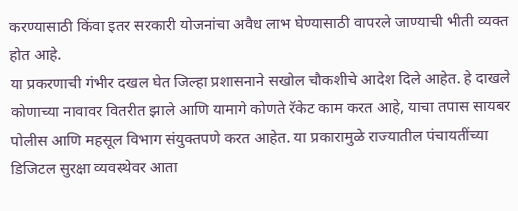करण्यासाठी किंवा इतर सरकारी योजनांचा अवैध लाभ घेण्यासाठी वापरले जाण्याची भीती व्यक्त होत आहे.
या प्रकरणाची गंभीर दखल घेत जिल्हा प्रशासनाने सखोल चौकशीचे आदेश दिले आहेत. हे दाखले कोणाच्या नावावर वितरीत झाले आणि यामागे कोणते रॅकेट काम करत आहे, याचा तपास सायबर पोलीस आणि महसूल विभाग संयुक्तपणे करत आहेत. या प्रकारामुळे राज्यातील पंचायतींच्या डिजिटल सुरक्षा व्यवस्थेवर आता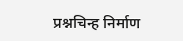प्रश्नचिन्ह निर्माण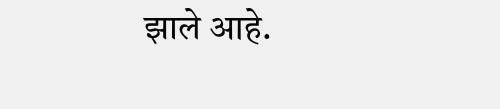झाले आहे.